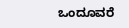ಒಂದೂವರೆ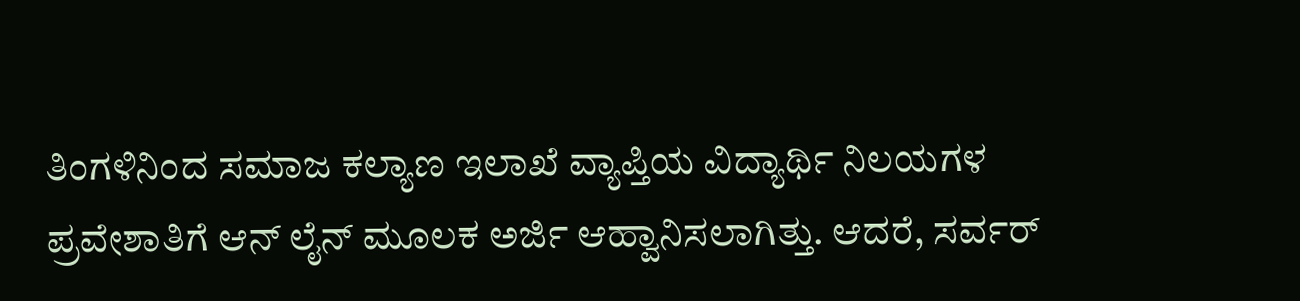ತಿಂಗಳಿನಿಂದ ಸಮಾಜ ಕಲ್ಯಾಣ ಇಲಾಖೆ ವ್ಯಾಪ್ತಿಯ ವಿದ್ಯಾರ್ಥಿ ನಿಲಯಗಳ ಪ್ರವೇಶಾತಿಗೆ ಆನ್ ಲೈನ್ ಮೂಲಕ ಅರ್ಜಿ ಆಹ್ವಾನಿಸಲಾಗಿತ್ತು. ಆದರೆ, ಸರ್ವರ್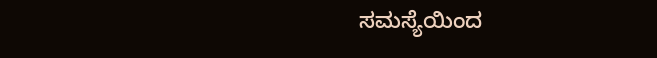ಸಮಸ್ಯೆಯಿಂದ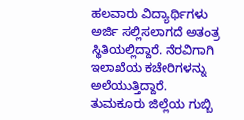ಹಲವಾರು ವಿದ್ಯಾರ್ಥಿಗಳು ಅರ್ಜಿ ಸಲ್ಲಿಸಲಾಗದೆ ಅತಂತ್ರ ಸ್ಥಿತಿಯಲ್ಲಿದ್ದಾರೆ. ನೆರವಿಗಾಗಿ ಇಲಾಖೆಯ ಕಚೇರಿಗಳನ್ನು ಅಲೆಯುತ್ತಿದ್ದಾರೆ.
ತುಮಕೂರು ಜಿಲ್ಲೆಯ ಗುಬ್ಬಿ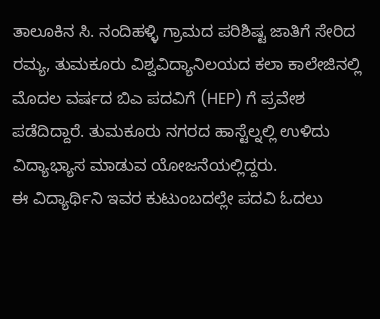ತಾಲೂಕಿನ ಸಿ. ನಂದಿಹಳ್ಳಿ ಗ್ರಾಮದ ಪರಿಶಿಷ್ಟ ಜಾತಿಗೆ ಸೇರಿದ ರಮ್ಯ, ತುಮಕೂರು ವಿಶ್ವವಿದ್ಯಾನಿಲಯದ ಕಲಾ ಕಾಲೇಜಿನಲ್ಲಿ ಮೊದಲ ವರ್ಷದ ಬಿಎ ಪದವಿಗೆ (HEP) ಗೆ ಪ್ರವೇಶ ಪಡೆದಿದ್ದಾರೆ. ತುಮಕೂರು ನಗರದ ಹಾಸ್ಟೆಲ್ನಲ್ಲಿ ಉಳಿದು ವಿದ್ಯಾಭ್ಯಾಸ ಮಾಡುವ ಯೋಜನೆಯಲ್ಲಿದ್ದರು.
ಈ ವಿದ್ಯಾರ್ಥಿನಿ ಇವರ ಕುಟುಂಬದಲ್ಲೇ ಪದವಿ ಓದಲು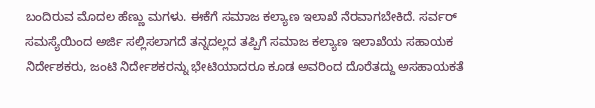ಬಂದಿರುವ ಮೊದಲ ಹೆಣ್ಣು ಮಗಳು. ಈಕೆಗೆ ಸಮಾಜ ಕಲ್ಯಾಣ ಇಲಾಖೆ ನೆರವಾಗಬೇಕಿದೆ. ಸರ್ವರ್ ಸಮಸ್ಯೆಯಿಂದ ಅರ್ಜಿ ಸಲ್ಲಿಸಲಾಗದೆ ತನ್ನದಲ್ಲದ ತಪ್ಪಿಗೆ ಸಮಾಜ ಕಲ್ಯಾಣ ಇಲಾಖೆಯ ಸಹಾಯಕ ನಿರ್ದೇಶಕರು, ಜಂಟಿ ನಿರ್ದೇಶಕರನ್ನು ಭೇಟಿಯಾದರೂ ಕೂಡ ಅವರಿಂದ ದೊರೆತದ್ದು ಅಸಹಾಯಕತೆ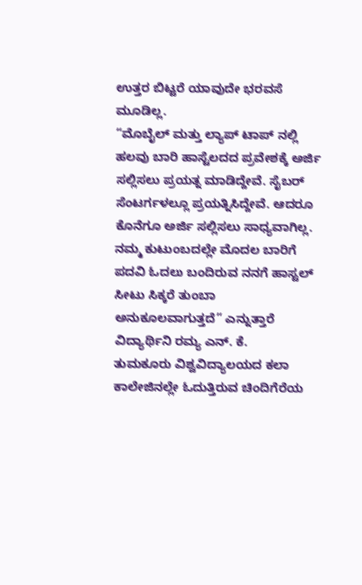ಉತ್ತರ ಬಿಟ್ಟರೆ ಯಾವುದೇ ಭರವಸೆ ಮೂಡಿಲ್ಲ.
“ಮೊಬೈಲ್ ಮತ್ತು ಲ್ಯಾಪ್ ಟಾಪ್ ನಲ್ಲಿ ಹಲವು ಬಾರಿ ಹಾಸ್ಟೆಲದದ ಪ್ರವೇಶಕ್ಕೆ ಅರ್ಜಿ ಸಲ್ಲಿಸಲು ಪ್ರಯತ್ನ ಮಾಡಿದ್ದೇವೆ. ಸೈಬರ್ ಸೆಂಟರ್ಗಳಲ್ಲೂ ಪ್ರಯತ್ನಿಸಿದ್ದೇವೆ. ಆದರೂ ಕೊನೆಗೂ ಅರ್ಜಿ ಸಲ್ಲಿಸಲು ಸಾಧ್ಯವಾಗಿಲ್ಲ. ನಮ್ಮ ಕುಟುಂಬದಲ್ಲೇ ಮೊದಲ ಬಾರಿಗೆ ಪದವಿ ಓದಲು ಬಂದಿರುವ ನನಗೆ ಹಾಸ್ಟಲ್ ಸೀಟು ಸಿಕ್ಕರೆ ತುಂಬಾ ಅನುಕೂಲವಾಗುತ್ತದೆ” ಎನ್ನುತ್ತಾರೆ ವಿದ್ಯಾರ್ಥಿನಿ ರಮ್ಯ ಎನ್. ಕೆ.
ತುಮಕೂರು ವಿಶ್ವವಿದ್ಯಾಲಯದ ಕಲಾ ಕಾಲೇಜಿನಲ್ಲೇ ಓದುತ್ತಿರುವ ಚಿಂದಿಗೆರೆಯ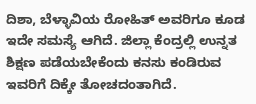ದಿಶಾ, ಬೆಳ್ಳಾವಿಯ ರೋಹಿತ್ ಅವರಿಗೂ ಕೂಡ ಇದೇ ಸಮಸ್ಯೆ ಆಗಿದೆ. ಜಿಲ್ಲಾ ಕೆಂದ್ರಲ್ಲಿ ಉನ್ನತ ಶಿಕ್ಷಣ ಪಡೆಯಬೇಕೆಂದು ಕನಸು ಕಂಡಿರುವ ಇವರಿಗೆ ದಿಕ್ಕೇ ತೋಚದಂತಾಗಿದೆ.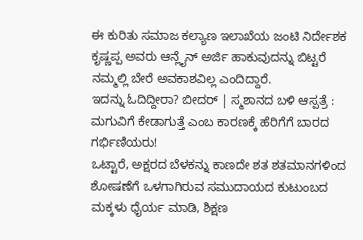ಈ ಕುರಿತು ಸಮಾಜ ಕಲ್ಯಾಣ ಇಲಾಖೆಯ ಜಂಟಿ ನಿರ್ದೇಶಕ ಕೃಷ್ಣಪ್ಪ ಅವರು ಆನ್ಲೈನ್ ಅರ್ಜಿ ಹಾಕುವುದನ್ನು ಬಿಟ್ಟರೆ ನಮ್ಮಲ್ಲಿ ಬೇರೆ ಅವಕಾಶವಿಲ್ಲ ಎಂದಿದ್ದಾರೆ.
ಇದನ್ನು ಓದಿದ್ದೀರಾ? ಬೀದರ್ | ಸ್ಮಶಾನದ ಬಳಿ ಆಸ್ಪತ್ರೆ : ಮಗುವಿಗೆ ಕೇಡಾಗುತ್ತೆ ಎಂಬ ಕಾರಣಕ್ಕೆ ಹೆರಿಗೆಗೆ ಬಾರದ ಗರ್ಭಿಣಿಯರು!
ಒಟ್ಟಾರೆ, ಅಕ್ಷರದ ಬೆಳಕನ್ನು ಕಾಣದೇ ಶತ ಶತಮಾನಗಳಿಂದ ಶೋಷಣೆಗೆ ಒಳಗಾಗಿರುವ ಸಮುದಾಯದ ಕುಟುಂಬದ ಮಕ್ಕಳು ಧೈರ್ಯ ಮಾಡಿ, ಶಿಕ್ಷಣ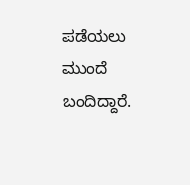ಪಡೆಯಲು ಮುಂದೆ ಬಂದಿದ್ದಾರೆ.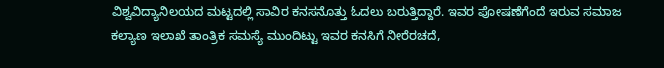ವಿಶ್ವವಿದ್ಯಾನಿಲಯದ ಮಟ್ಟದಲ್ಲಿ ಸಾವಿರ ಕನಸನೊತ್ತು ಓದಲು ಬರುತ್ತಿದ್ದಾರೆ. ಇವರ ಪೋಷಣೆಗೆಂದೆ ಇರುವ ಸಮಾಜ ಕಲ್ಯಾಣ ಇಲಾಖೆ ತಾಂತ್ರಿಕ ಸಮಸ್ಯೆ ಮುಂದಿಟ್ಟು ಇವರ ಕನಸಿಗೆ ನೀರೆರಚದೆ,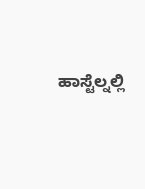ಹಾಸ್ಟೆಲ್ನಲ್ಲಿ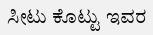ಸೀಟು ಕೊಟ್ಟು ಇವರ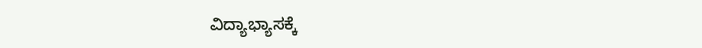ವಿದ್ಯಾಭ್ಯಾಸಕ್ಕೆ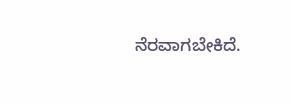ನೆರವಾಗಬೇಕಿದೆ.